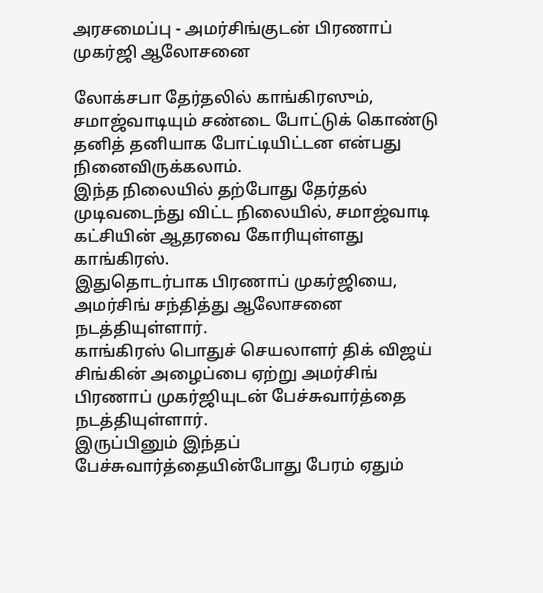அரசமைப்பு - அமர்சிங்குடன் பிரணாப் முகர்ஜி ஆலோசனை

லோக்சபா தேர்தலில் காங்கிரஸும், சமாஜ்வாடியும் சண்டை போட்டுக் கொண்டு தனித் தனியாக போட்டியிட்டன என்பது நினைவிருக்கலாம்.
இந்த நிலையில் தற்போது தேர்தல் முடிவடைந்து விட்ட நிலையில், சமாஜ்வாடி கட்சியின் ஆதரவை கோரியுள்ளது காங்கிரஸ்.
இதுதொடர்பாக பிரணாப் முகர்ஜியை, அமர்சிங் சந்தித்து ஆலோசனை நடத்தியுள்ளார்.
காங்கிரஸ் பொதுச் செயலாளர் திக் விஜய் சிங்கின் அழைப்பை ஏற்று அமர்சிங் பிரணாப் முகர்ஜியுடன் பேச்சுவார்த்தை நடத்தியுள்ளார்.
இருப்பினும் இந்தப் பேச்சுவார்த்தையின்போது பேரம் ஏதும்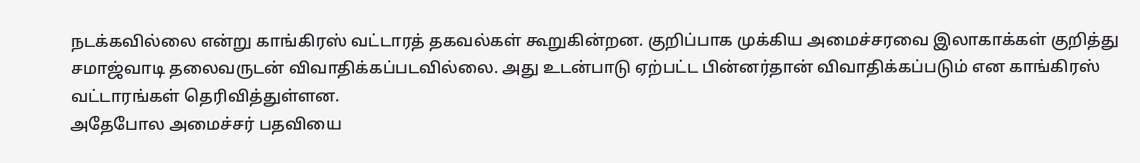நடக்கவில்லை என்று காங்கிரஸ் வட்டாரத் தகவல்கள் கூறுகின்றன. குறிப்பாக முக்கிய அமைச்சரவை இலாகாக்கள் குறித்து சமாஜ்வாடி தலைவருடன் விவாதிக்கப்படவில்லை. அது உடன்பாடு ஏற்பட்ட பின்னர்தான் விவாதிக்கப்படும் என காங்கிரஸ் வட்டாரங்கள் தெரிவித்துள்ளன.
அதேபோல அமைச்சர் பதவியை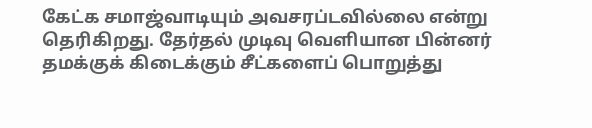கேட்க சமாஜ்வாடியும் அவசரப்டவில்லை என்று தெரிகிறது. தேர்தல் முடிவு வெளியான பின்னர் தமக்குக் கிடைக்கும் சீட்களைப் பொறுத்து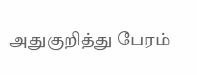அதுகுறித்து பேரம்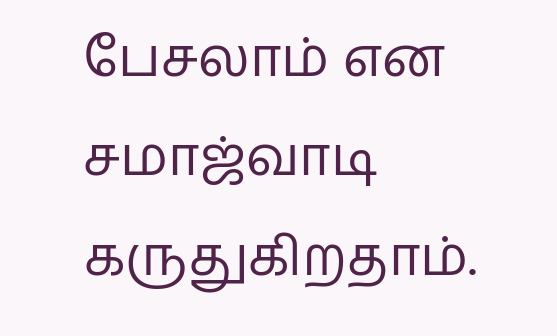பேசலாம் என சமாஜ்வாடி கருதுகிறதாம்.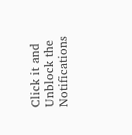Click it and Unblock the Notifications